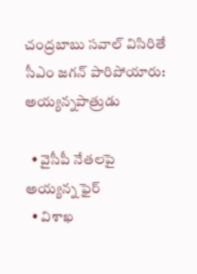చంద్రబాబు సవాల్ విసిరితే సీఎం జగన్ పారిపోయారు: అయ్యన్నపాత్రుడు

  • వైసీపీ నేతలపై అయ్యన్న ఫైర్
  • విశాఖ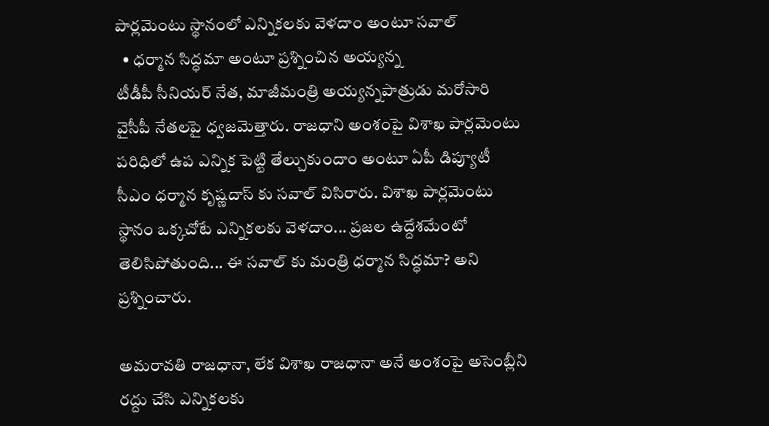పార్లమెంటు స్థానంలో ఎన్నికలకు వెళదాం అంటూ సవాల్
  • ధర్మాన సిద్ధమా అంటూ ప్రశ్నించిన అయ్యన్న
టీడీపీ సీనియర్ నేత, మాజీమంత్రి అయ్యన్నపాత్రుడు మరోసారి వైసీపీ నేతలపై ధ్వజమెత్తారు. రాజధాని అంశంపై విశాఖ పార్లమెంటు పరిధిలో ఉప ఎన్నిక పెట్టి తేల్చుకుందాం అంటూ ఏపీ డిప్యూటీ సీఎం ధర్మాన కృష్ణదాస్ కు సవాల్ విసిరారు. విశాఖ పార్లమెంటు స్థానం ఒక్కచోటే ఎన్నికలకు వెళదాం... ప్రజల ఉద్దేశమేంటో తెలిసిపోతుంది... ఈ సవాల్ కు మంత్రి ధర్మాన సిద్ధమా? అని ప్రశ్నించారు.

అమరావతి రాజధానా, లేక విశాఖ రాజధానా అనే అంశంపై అసెంబ్లీని రద్దు చేసి ఎన్నికలకు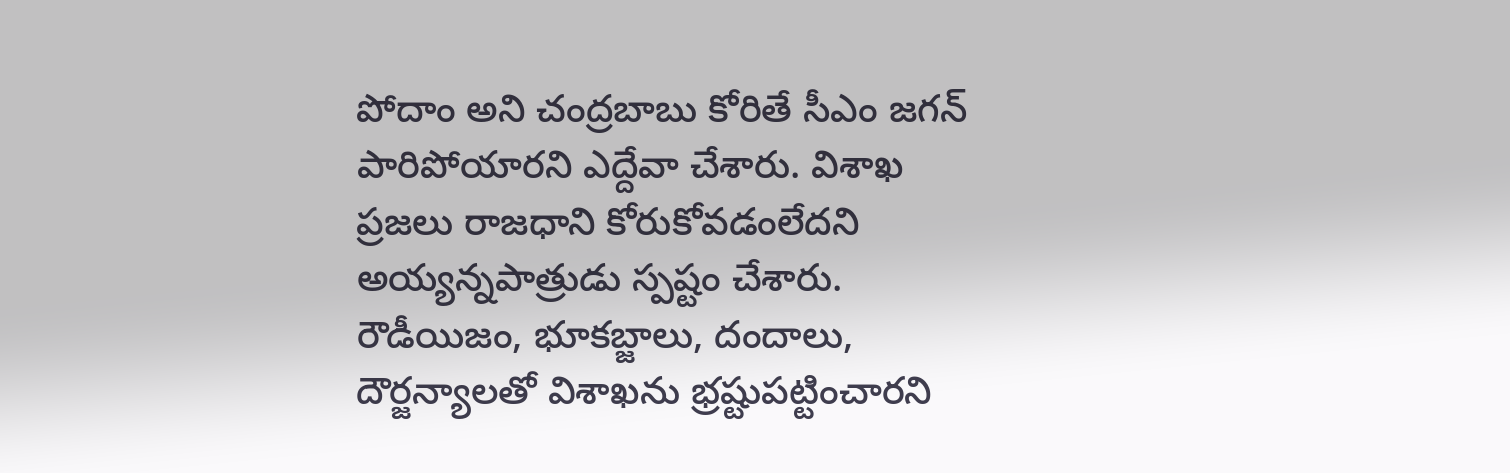పోదాం అని చంద్రబాబు కోరితే సీఎం జగన్ పారిపోయారని ఎద్దేవా చేశారు. విశాఖ ప్రజలు రాజధాని కోరుకోవడంలేదని అయ్యన్నపాత్రుడు స్పష్టం చేశారు. రౌడీయిజం, భూకబ్జాలు, దందాలు, దౌర్జన్యాలతో విశాఖను భ్రష్టుపట్టించారని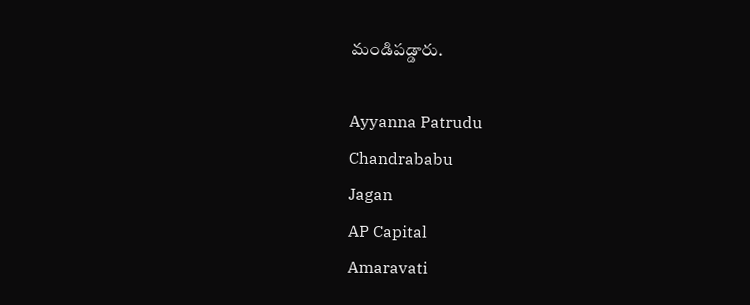మండిపడ్డారు.

Ayyanna Patrudu
Chandrababu
Jagan
AP Capital
Amaravati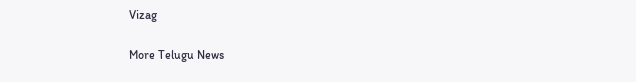Vizag

More Telugu News